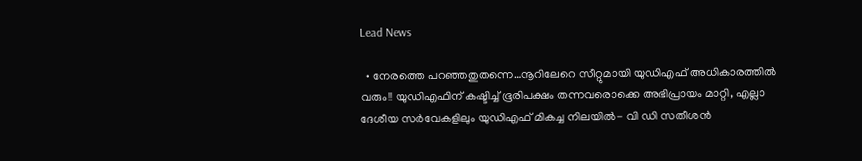Lead News

  • നേരത്തെ പറഞ്ഞതുതന്നെ…നൂറിലേറെ സീറ്റുമായി യുഡിഎഫ് അധികാരത്തിൽ വരും!! യുഡിഎഫിന് കഷ്ടിച്ച് ഭൂരിപക്ഷം തന്നവരൊക്കെ അഭിപ്രായം മാറ്റി, എല്ലാ ദേശീയ സർവേകളിലും യുഡിഎഫ് മികച്ച നിലയിൽ- വി ഡി സതീശൻ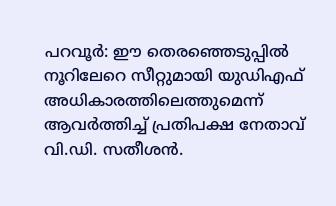പറവൂർ: ഈ തെരഞ്ഞെടുപ്പിൽ നൂറിലേറെ സീറ്റുമായി യുഡിഎഫ് അധികാരത്തിലെത്തുമെന്ന് ആവർത്തിച്ച് പ്രതിപക്ഷ നേതാവ് വി.ഡി. സതീശൻ.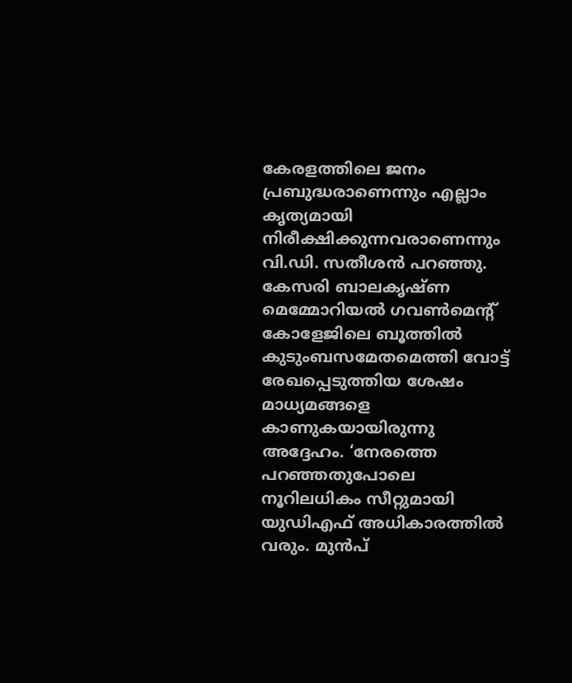കേരളത്തിലെ ജനം പ്രബുദ്ധരാണെന്നും എല്ലാം കൃത്യമായി നിരീക്ഷിക്കുന്നവരാണെന്നും വി.ഡി. സതീശൻ പറഞ്ഞു. കേസരി ബാലകൃഷ്ണ മെമ്മോറിയൽ ഗവൺമെന്റ് കോളേജിലെ ബൂത്തിൽ കുടുംബസമേതമെത്തി വോട്ട് രേഖപ്പെടുത്തിയ ശേഷം മാധ്യമങ്ങളെ കാണുകയായിരുന്നു അദ്ദേഹം. ‘നേരത്തെ പറഞ്ഞതുപോലെ നൂറിലധികം സീറ്റുമായി യുഡിഎഫ് അധികാരത്തിൽ വരും. മുൻപ്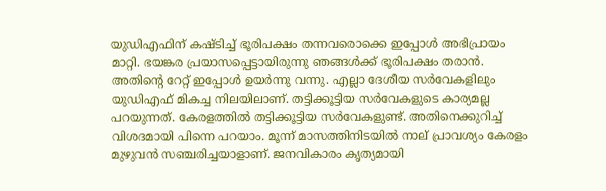യുഡിഎഫിന് കഷ്ടിച്ച് ഭൂരിപക്ഷം തന്നവരൊക്കെ ഇപ്പോൾ അഭിപ്രായം മാറ്റി. ഭയങ്കര പ്രയാസപ്പെട്ടായിരുന്നു ഞങ്ങൾക്ക് ഭൂരിപക്ഷം തരാൻ. അതിന്റെ റേറ്റ് ഇപ്പോൾ ഉയർന്നു വന്നു. എല്ലാ ദേശീയ സർവേകളിലും യുഡിഎഫ് മികച്ച നിലയിലാണ്. തട്ടിക്കൂട്ടിയ സർവേകളുടെ കാര്യമല്ല പറയുന്നത്. കേരളത്തിൽ തട്ടിക്കൂട്ടിയ സർവേകളുണ്ട്. അതിനെക്കുറിച്ച് വിശദമായി പിന്നെ പറയാം. മൂന്ന് മാസത്തിനിടയിൽ നാല് പ്രാവശ്യം കേരളം മുഴുവൻ സഞ്ചരിച്ചയാളാണ്. ജനവികാരം കൃത്യമായി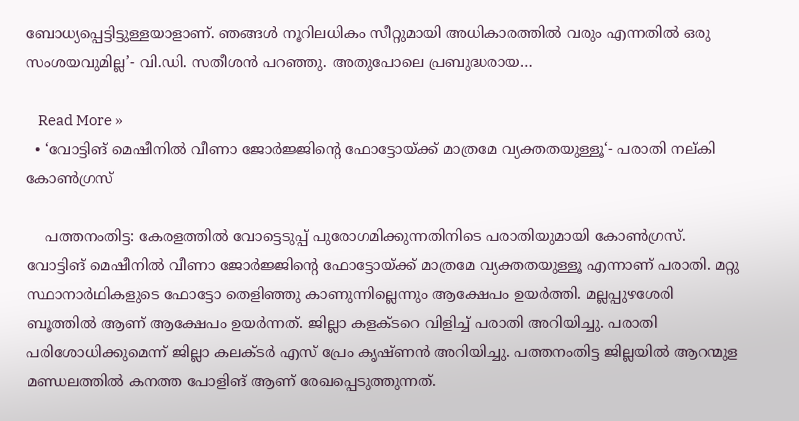ബോധ്യപ്പെട്ടിട്ടുള്ളയാളാണ്. ഞങ്ങൾ നൂറിലധികം സീറ്റുമായി അധികാരത്തിൽ വരും എന്നതിൽ ഒരു സംശയവുമില്ല’- വി.ഡി. സതീശൻ പറഞ്ഞു. അതുപോലെ പ്രബുദ്ധരായ…

    Read More »
  • ‘വോട്ടിങ് മെഷീനിൽ വീണാ ജോർജ്ജിന്റെ ഫോട്ടോയ്ക്ക് മാത്രമേ വ്യക്തതയുള്ളൂ‘- പരാതി നല്കി കോൺഗ്രസ്

    പത്തനംതിട്ട: കേരളത്തിൽ വോട്ടെടുപ്പ് പുരോഗമിക്കുന്നതിനിടെ പരാതിയുമായി കോൺഗ്രസ്. വോട്ടിങ് മെഷീനിൽ വീണാ ജോർജ്ജിന്റെ ഫോട്ടോയ്ക്ക് മാത്രമേ വ്യക്തതയുള്ളൂ എന്നാണ് പരാതി. മറ്റു സ്ഥാനാർഥികളുടെ ഫോട്ടോ തെളിഞ്ഞു കാണുന്നില്ലെന്നും ആക്ഷേപം ഉയർത്തി. മല്ലപ്പുഴശേരി ബൂത്തിൽ ആണ് ആക്ഷേപം ഉയർന്നത്. ജില്ലാ കളക്ടറെ വിളിച്ച് പരാതി അറിയിച്ചു. പരാതി പരിശോധിക്കുമെന്ന് ജില്ലാ കലക്ടർ എസ് പ്രേം കൃഷ്ണൻ അറിയിച്ചു. പത്തനംതിട്ട ജില്ലയിൽ ആറന്മുള മണ്ഡലത്തിൽ കനത്ത പോളിങ് ആണ് രേഖപ്പെടുത്തുന്നത്.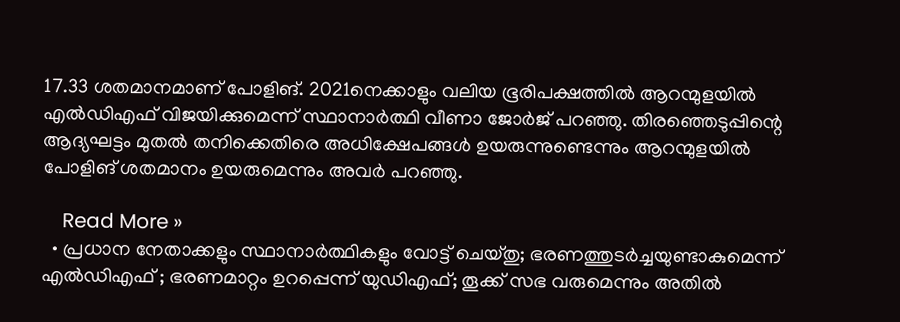17.33 ശതമാനമാണ് പോളിങ്. 2021നെക്കാളും വലിയ ഭൂരിപക്ഷത്തിൽ ആറന്മുളയിൽ എൽഡിഎഫ് വിജയിക്കുമെന്ന് സ്ഥാനാർത്ഥി വീണാ ജോർജ് പറഞ്ഞു. തിരഞ്ഞെടുപ്പിന്റെ ആദ്യഘട്ടം മുതൽ തനിക്കെതിരെ അധിക്ഷേപങ്ങൾ ഉയരുന്നുണ്ടെന്നും ആറന്മുളയിൽ പോളിങ് ശതമാനം ഉയരുമെന്നും അവർ പറഞ്ഞു.

    Read More »
  • പ്രധാന നേതാക്കളും സ്ഥാനാർത്ഥികളും വോട്ട് ചെയ്തു; ഭരണത്തുടർച്ചയുണ്ടാകുമെന്ന് എൽഡിഎഫ് ; ഭരണമാറ്റം ഉറപ്പെന്ന് യുഡിഎഫ്; തൂക്ക് സഭ വരുമെന്നും അതിൽ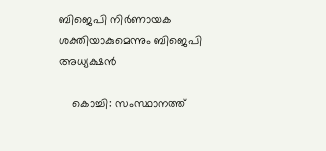ബിജെപി നിർണായക ശക്തിയാകുമെന്നും ബിജെപി അധ്യക്ഷൻ

    കൊച്ചി: സംസ്ഥാനത്ത്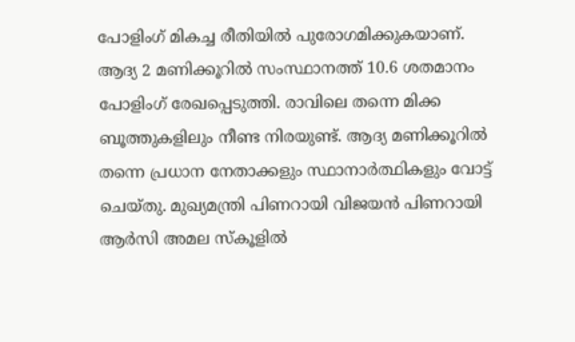പോളിംഗ് മികച്ച രീതിയിൽ പുരോഗമിക്കുകയാണ്. ആദ്യ 2 മണിക്കൂറിൽ സംസ്ഥാനത്ത് 10.6 ശതമാനം പോളിംഗ് രേഖപ്പെടുത്തി. രാവിലെ തന്നെ മിക്ക ബൂത്തുകളിലും നീണ്ട നിരയുണ്ട്. ആദ്യ മണിക്കൂറിൽ തന്നെ പ്രധാന നേതാക്കളും സ്ഥാനാർത്ഥികളും വോട്ട് ചെയ്തു. മുഖ്യമന്ത്രി പിണറായി വിജയൻ പിണറായി ആർസി അമല സ്‌കൂളിൽ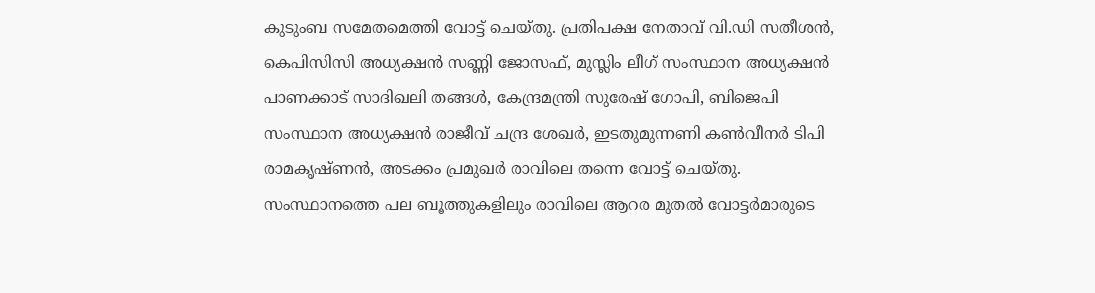കുടുംബ സമേതമെത്തി വോട്ട് ചെയ്തു. പ്രതിപക്ഷ നേതാവ് വി.ഡി സതീശൻ, കെപിസിസി അധ്യക്ഷൻ സണ്ണി ജോസഫ്, മുസ്ലിം ലീഗ് സംസ്ഥാന അധ്യക്ഷൻ പാണക്കാട് സാദിഖലി തങ്ങൾ, കേന്ദ്രമന്ത്രി സുരേഷ് ഗോപി, ബിജെപി സംസ്ഥാന അധ്യക്ഷൻ രാജീവ് ചന്ദ്ര ശേഖർ, ഇടതുമുന്നണി കൺവീനർ ടിപി രാമകൃഷ്ണൻ, അടക്കം പ്രമുഖർ രാവിലെ തന്നെ വോട്ട് ചെയ്തു. സംസ്ഥാനത്തെ പല ബൂത്തുകളിലും രാവിലെ ആറര മുതൽ വോട്ടർമാരുടെ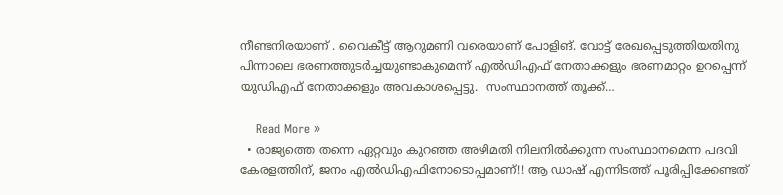നീണ്ടനിരയാണ് . വൈകീട്ട് ആറുമണി വരെയാണ് പോളിങ്. വോട്ട് രേഖപ്പെടുത്തിയതിനു പിന്നാലെ ഭരണത്തുടർച്ചയുണ്ടാകുമെന്ന് എൽഡിഎഫ് നേതാക്കളും ഭരണമാറ്റം ഉറപ്പെന്ന് യുഡിഎഫ് നേതാക്കളും അവകാശപ്പെട്ടു.  സംസ്ഥാനത്ത് തൂക്ക്…

    Read More »
  • രാജ്യത്തെ തന്നെ ഏറ്റവും കുറഞ്ഞ അഴിമതി നിലനിൽക്കുന്ന സംസ്ഥാനമെന്ന പദവി കേരളത്തിന്, ജനം എൽഡിഎഫിനോടൊപ്പമാണ്!! ആ ഡാഷ് എന്നിടത്ത് പൂരിപ്പിക്കേണ്ടത്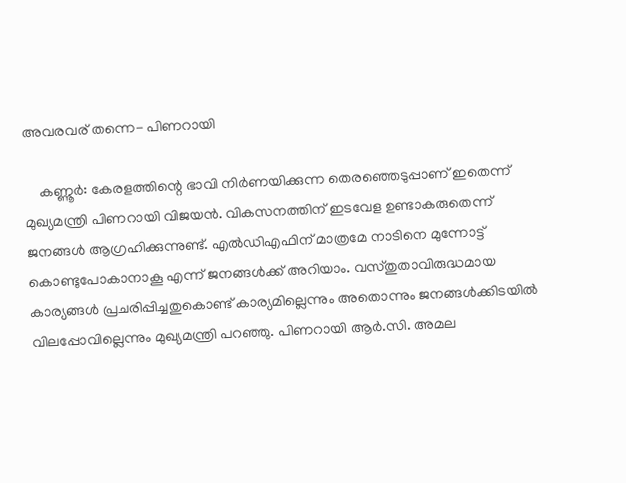അവരവര് തന്നെ- പിണറായി

    കണ്ണൂർ: കേരളത്തിന്റെ ഭാവി നിർണയിക്കുന്ന തെരഞ്ഞെടുപ്പാണ് ഇതെന്ന് മുഖ്യമന്ത്രി പിണറായി വിജയൻ. വികസനത്തിന് ഇടവേള ഉണ്ടാകരുതെന്ന് ജനങ്ങൾ ആഗ്രഹിക്കുന്നുണ്ട്. എൽഡിഎഫിന് മാത്രമേ നാടിനെ മുന്നോട്ട് കൊണ്ടുപോകാനാകൂ എന്ന് ജനങ്ങൾക്ക് അറിയാം. വസ്തുതാവിരുദ്ധമായ കാര്യങ്ങൾ പ്രചരിപ്പിച്ചതുകൊണ്ട് കാര്യമില്ലെന്നും അതൊന്നും ജനങ്ങൾക്കിടയിൽ വിലപ്പോവില്ലെന്നും മുഖ്യമന്ത്രി പറഞ്ഞു. പിണറായി ആർ.സി. അമല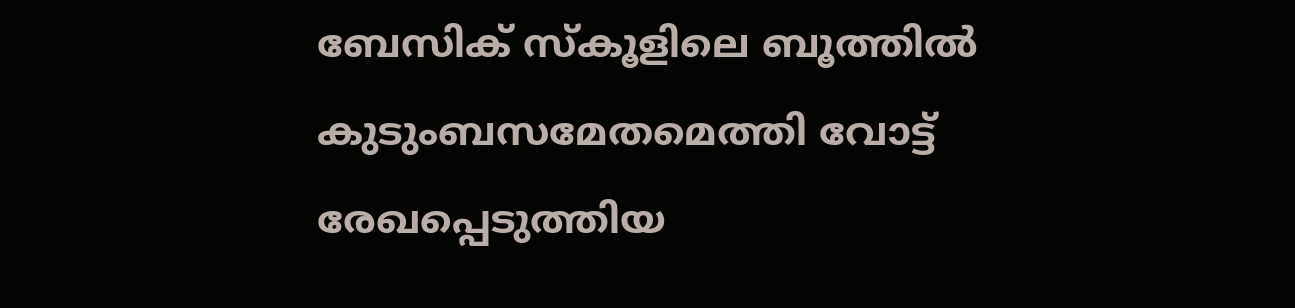ബേസിക് സ്കൂളിലെ ബൂത്തിൽ കുടുംബസമേതമെത്തി വോട്ട് രേഖപ്പെടുത്തിയ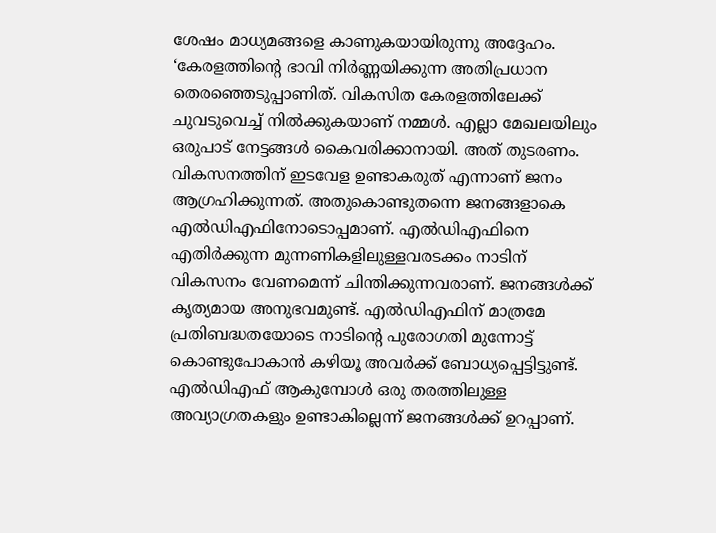ശേഷം മാധ്യമങ്ങളെ കാണുകയായിരുന്നു അദ്ദേഹം. ‘കേരളത്തിന്റെ ഭാവി നിർണ്ണയിക്കുന്ന അതിപ്രധാന തെരഞ്ഞെടുപ്പാണിത്. വികസിത കേരളത്തിലേക്ക് ചുവടുവെച്ച് നിൽക്കുകയാണ് നമ്മൾ. എല്ലാ മേഖലയിലും ഒരുപാട് നേട്ടങ്ങൾ കൈവരിക്കാനായി. അത് തുടരണം. വികസനത്തിന് ഇടവേള ഉണ്ടാകരുത് എന്നാണ് ജനം ആഗ്രഹിക്കുന്നത്. അതുകൊണ്ടുതന്നെ ജനങ്ങളാകെ എൽഡിഎഫിനോടൊപ്പമാണ്. എൽഡിഎഫിനെ എതിർക്കുന്ന മുന്നണികളിലുള്ളവരടക്കം നാടിന് വികസനം വേണമെന്ന് ചിന്തിക്കുന്നവരാണ്. ജനങ്ങൾക്ക് കൃത്യമായ അനുഭവമുണ്ട്. എൽഡിഎഫിന് മാത്രമേ പ്രതിബദ്ധതയോടെ നാടിന്റെ പുരോഗതി മുന്നോട്ട് കൊണ്ടുപോകാൻ കഴിയൂ അവർക്ക് ബോധ്യപ്പെട്ടിട്ടുണ്ട്. എൽഡിഎഫ് ആകുമ്പോൾ ഒരു തരത്തിലുള്ള അവ്യാഗ്രതകളും ഉണ്ടാകില്ലെന്ന് ജനങ്ങൾക്ക് ഉറപ്പാണ്.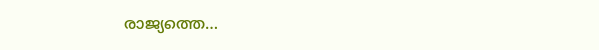രാജ്യത്തെ…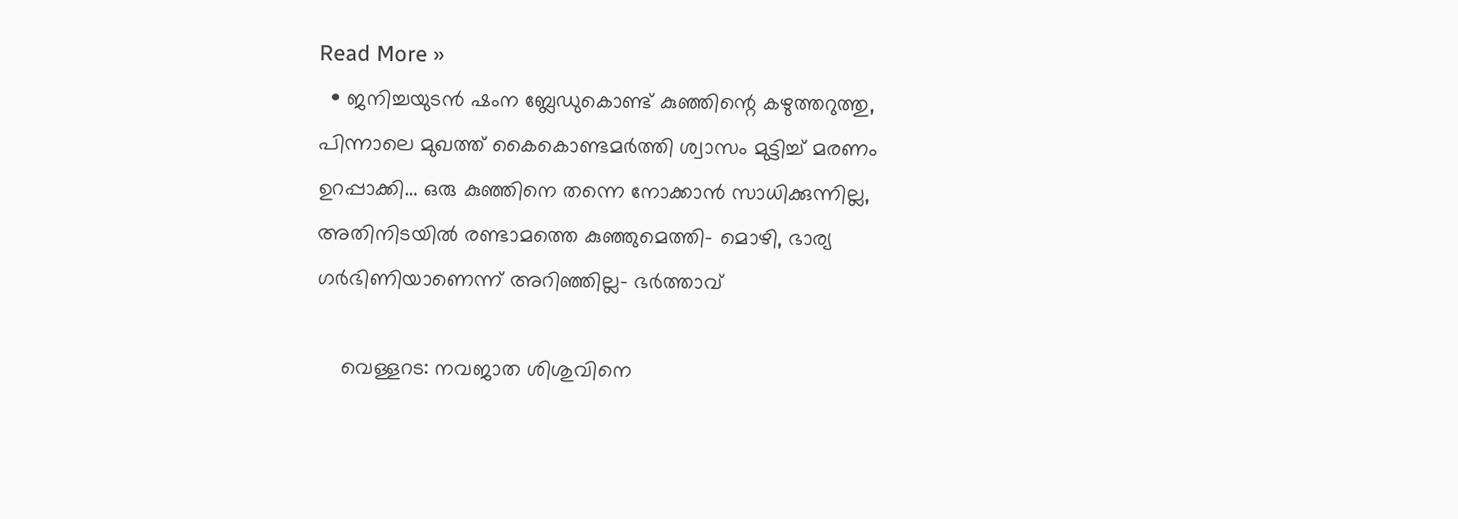Read More »
  • ജനിച്ചയുടൻ ഷംന ബ്ലേഡുകൊണ്ട് കുഞ്ഞിന്റെ കഴുത്തറുത്തു, പിന്നാലെ മുഖത്ത് കൈകൊണ്ടമർത്തി ശ്വാസം മുട്ടിച്ച് മരണം ഉറപ്പാക്കി… ഒരു കുഞ്ഞിനെ തന്നെ നോക്കാൻ സാധിക്കുന്നില്ല, അതിനിടയിൽ രണ്ടാമത്തെ കുഞ്ഞുമെത്തി- മൊഴി, ഭാര്യ ഗർഭിണിയാണെന്ന് അറിഞ്ഞില്ല- ഭർത്താവ്

    വെള്ളറട: നവജാത ശിശുവിനെ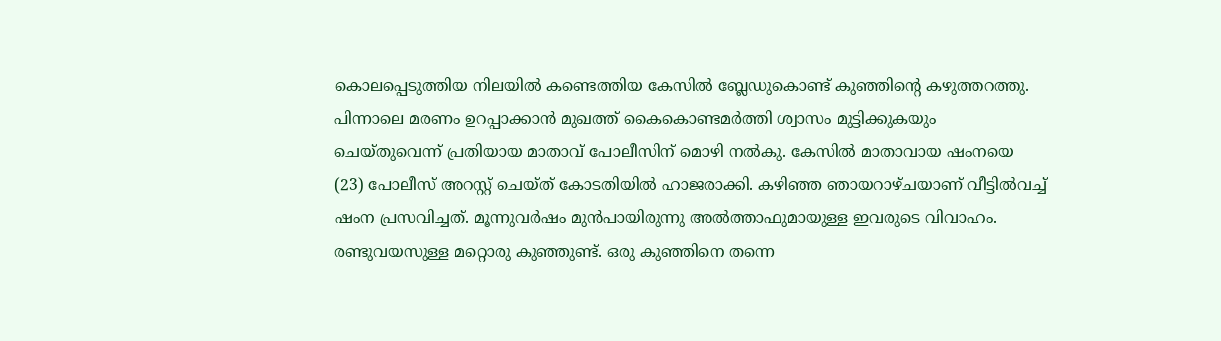കൊലപ്പെടുത്തിയ നിലയിൽ കണ്ടെത്തിയ കേസിൽ‌ ബ്ലേഡുകൊണ്ട് കുഞ്ഞിന്റെ കഴുത്തറത്തു. പിന്നാലെ മരണം ഉറപ്പാക്കാൻ മുഖത്ത് കൈകൊണ്ടമർത്തി ശ്വാസം മുട്ടിക്കുകയും ചെയ്തുവെന്ന് പ്രതിയായ മാതാവ് പോലീസിന് മൊഴി നൽകു. കേസിൽ മാതാവായ ഷംനയെ (23) പോലീസ് അറസ്റ്റ് ചെയ്ത് കോടതിയിൽ ഹാജരാക്കി. കഴിഞ്ഞ ഞായറാഴ്ചയാണ് വീട്ടിൽവച്ച് ഷംന പ്രസവിച്ചത്. മൂന്നുവർഷം മുൻപായിരുന്നു അൽത്താഫുമായുള്ള ഇവരുടെ വിവാഹം. രണ്ടുവയസുള്ള മറ്റൊരു കുഞ്ഞുണ്ട്. ഒരു കുഞ്ഞിനെ തന്നെ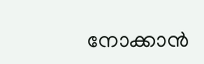നോക്കാൻ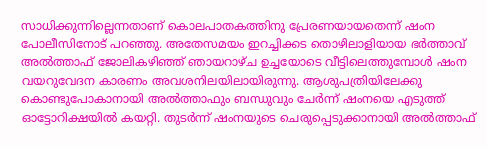സാധിക്കുന്നില്ലെന്നതാണ് കൊലപാതകത്തിനു പ്രേരണയായതെന്ന് ഷംന പോലീസിനോട് പറഞ്ഞു. അതേസമയം ഇറച്ചിക്കട തൊഴിലാളിയായ ഭർത്താവ് അൽത്താഫ് ജോലികഴിഞ്ഞ് ഞായറാഴ്ച ഉച്ചയോടെ വീട്ടിലെത്തുമ്പോൾ ഷംന വയറുവേദന കാരണം അവശനിലയിലായിരുന്നു. ആശുപത്രിയിലേക്കു കൊണ്ടുപോകാനായി അൽത്താഫും ബന്ധുവും ചേർന്ന് ഷംനയെ എടുത്ത് ഓട്ടോറിക്ഷയിൽ കയറ്റി. തുടർന്ന് ഷംനയുടെ ചെരുപ്പെടുക്കാനായി അൽത്താഫ്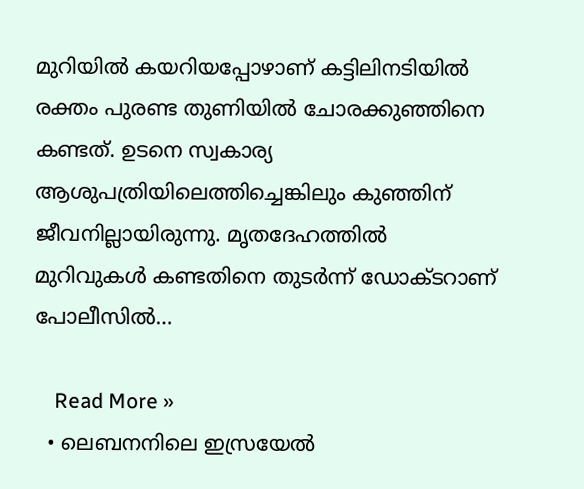മുറിയിൽ കയറിയപ്പോഴാണ് കട്ടിലിനടിയിൽ രക്തം പുരണ്ട തുണിയിൽ ചോരക്കുഞ്ഞിനെ കണ്ടത്. ഉടനെ സ്വകാര്യ ആശുപത്രിയിലെത്തിച്ചെങ്കിലും കുഞ്ഞിന് ജീവനില്ലായിരുന്നു. മൃതദേഹത്തിൽ മുറിവുകൾ കണ്ടതിനെ തുടർന്ന് ഡോക്ടറാണ് പോലീസിൽ…

    Read More »
  • ലെബനനിലെ ഇസ്രയേൽ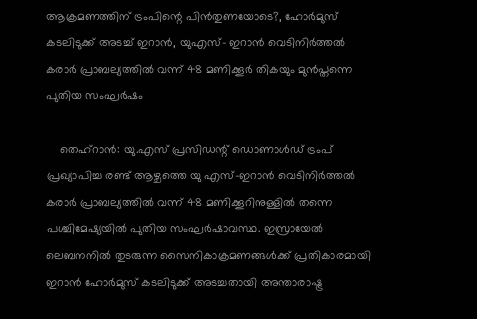ആക്രമണത്തിന് ട്രംപിന്റെ പിൻതുണയോടെ?, ഹോർമുസ് കടലിടുക്ക് അടച്ച് ഇറാൻ, യുഎസ്– ഇറാൻ വെടിനിർത്തൽ കരാർ പ്രാബല്യത്തിൽ വന്ന് 48 മണിക്കൂർ തികയും മുൻപ്തന്നെ പുതിയ സംഘർഷം

    തെഹ്റാൻ: യു.എസ് പ്രസിഡന്റ് ഡൊണാൾഡ് ട്രംപ് പ്രഖ്യാപിച്ച രണ്ട് ആഴ്ചത്തെ യു എസ്–ഇറാൻ വെടിനിർത്തൽ കരാർ പ്രാബല്യത്തിൽ വന്ന് 48 മണിക്കൂറിനുള്ളിൽ തന്നെ പശ്ചിമേഷ്യയിൽ പുതിയ സംഘർഷാവസ്ഥ. ഇസ്രായേൽ ലെബനനിൽ തുടരുന്ന സൈനികാക്രമണങ്ങൾക്ക് പ്രതികാരമായി ഇറാൻ ഹോർമുസ് കടലിടുക്ക് അടച്ചതായി അന്താരാഷ്ട്ര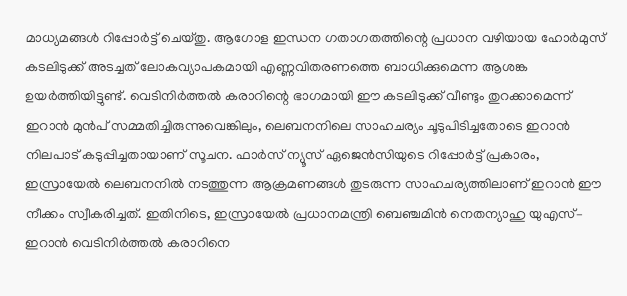മാധ്യമങ്ങൾ റിപ്പോർട്ട് ചെയ്തു. ആഗോള ഇന്ധന ഗതാഗതത്തിന്റെ പ്രധാന വഴിയായ ഹോർമുസ് കടലിടുക്ക് അടച്ചത് ലോകവ്യാപകമായി എണ്ണവിതരണത്തെ ബാധിക്കുമെന്ന ആശങ്ക ഉയർത്തിയിട്ടുണ്ട്. വെടിനിർത്തൽ കരാറിന്റെ ഭാഗമായി ഈ കടലിടുക്ക് വീണ്ടും തുറക്കാമെന്ന് ഇറാൻ മുൻപ് സമ്മതിച്ചിരുന്നുവെങ്കിലും, ലെബനനിലെ സാഹചര്യം ചൂടുപിടിച്ചതോടെ ഇറാൻ നിലപാട് കടുപ്പിച്ചതായാണ് സൂചന. ഫാർസ് ന്യൂസ് ഏജെൻസിയുടെ റിപ്പോർട്ട് പ്രകാരം, ഇസ്രായേൽ ലെബനനിൽ നടത്തുന്ന ആക്രമണങ്ങൾ തുടരുന്ന സാഹചര്യത്തിലാണ് ഇറാൻ ഈ നീക്കം സ്വീകരിച്ചത്. ഇതിനിടെ, ഇസ്രായേൽ പ്രധാനമന്ത്രി ബെഞ്ചമിൻ നെതന്യാഹു യുഎസ്– ഇറാൻ വെടിനിർത്തൽ കരാറിനെ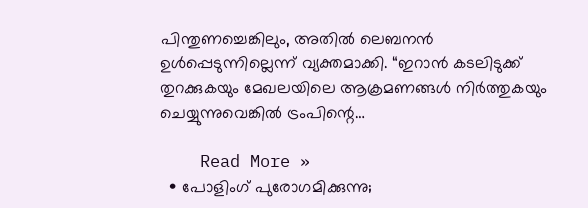പിന്തുണച്ചെങ്കിലും, അതിൽ ലെബനൻ ഉൾപ്പെടുന്നില്ലെന്ന് വ്യക്തമാക്കി. “ഇറാൻ കടലിടുക്ക് തുറക്കുകയും മേഖലയിലെ ആക്രമണങ്ങൾ നിർത്തുകയും ചെയ്യുന്നുവെങ്കിൽ ട്രംപിന്റെ…

    Read More »
  • പോളിംഗ് പുരോഗമിക്കുന്നു;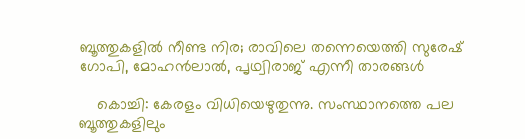ബൂത്തുകളിൽ നീണ്ട നിര; രാവിലെ തന്നെയെത്തി സുരേഷ് ഗോപി, മോഹൻലാൽ, പൃഥ്വിരാജ് എന്നീ താരങ്ങൾ

    കൊച്ചി: കേരളം വിധിയെഴുതുന്നു. സംസ്ഥാനത്തെ പല ബൂത്തുകളിലും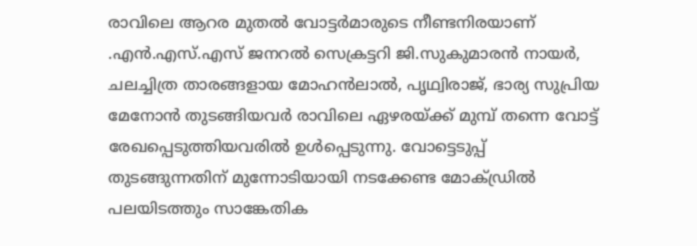രാവിലെ ആറര മുതൽ വോട്ടർമാരുടെ നീണ്ടനിരയാണ് .എൻ.എസ്.എസ് ജനറൽ സെക്രട്ടറി ജി.സുകുമാരൻ നായർ, ചലച്ചിത്ര താരങ്ങളായ മോഹൻലാൽ, പൃഥ്വിരാജ്, ഭാര്യ സുപ്രിയ മേനോൻ തുടങ്ങിയവർ രാവിലെ ഏഴരയ്ക്ക് മുമ്പ് തന്നെ വോട്ട് രേഖപ്പെടുത്തിയവരിൽ ഉൾപ്പെടുന്നു. വോട്ടെടുപ്പ് തുടങ്ങുന്നതിന് മുന്നോടിയായി നടക്കേണ്ട മോക്ഡ്രിൽ പലയിടത്തും സാങ്കേതിക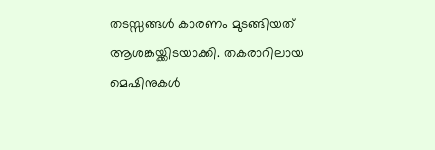തടസ്സങ്ങൾ കാരണം മുടങ്ങിയത് ആശങ്കയ്ക്കിടയാക്കി. തകരാറിലായ മെഷിനുകൾ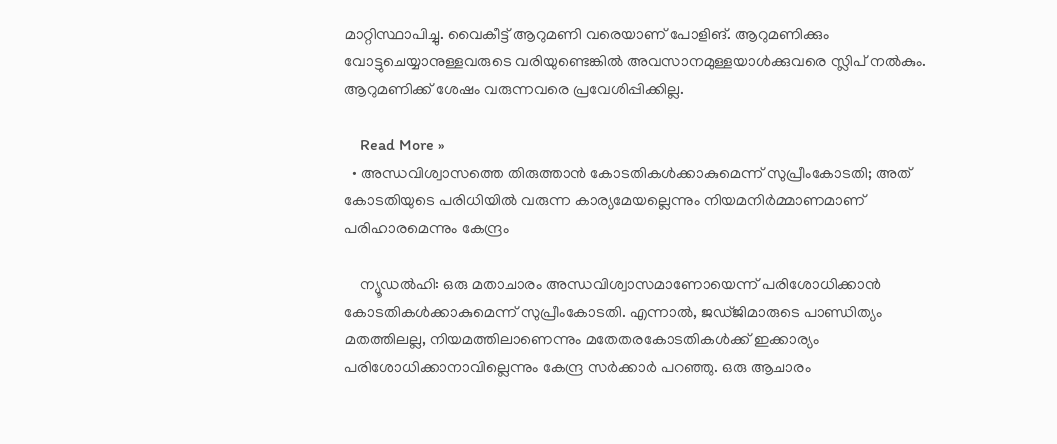മാറ്റിസ്ഥാപിച്ചു. വൈകീട്ട് ആറുമണി വരെയാണ് പോളിങ്. ആറുമണിക്കും വോട്ടുചെയ്യാനുള്ളവരുടെ വരിയുണ്ടെങ്കിൽ അവസാനമുള്ളയാൾക്കുവരെ സ്ലിപ് നൽകും. ആറുമണിക്ക് ശേഷം വരുന്നവരെ പ്രവേശിപ്പിക്കില്ല.

    Read More »
  • അന്ധവിശ്വാസത്തെ തിരുത്താൻ കോടതികൾക്കാകുമെന്ന് സുപ്രീംകോടതി; അത് കോടതിയുടെ പരിധിയിൽ വരുന്ന കാര്യമേയല്ലെന്നും നിയമനിർമ്മാണമാണ് പരിഹാരമെന്നും കേന്ദ്രം

    ന്യൂഡൽഹി: ഒരു മതാചാരം അന്ധവിശ്വാസമാണോയെന്ന് പരിശോധിക്കാൻ കോടതികൾക്കാകുമെന്ന് സുപ്രീംകോടതി. എന്നാൽ, ജഡ്ജിമാരുടെ പാണ്ഡിത്യം മതത്തിലല്ല, നിയമത്തിലാണെന്നും മതേതരകോടതികൾക്ക് ഇക്കാര്യം പരിശോധിക്കാനാവില്ലെന്നും കേന്ദ്ര സർക്കാർ പറഞ്ഞു. ഒരു ആചാരം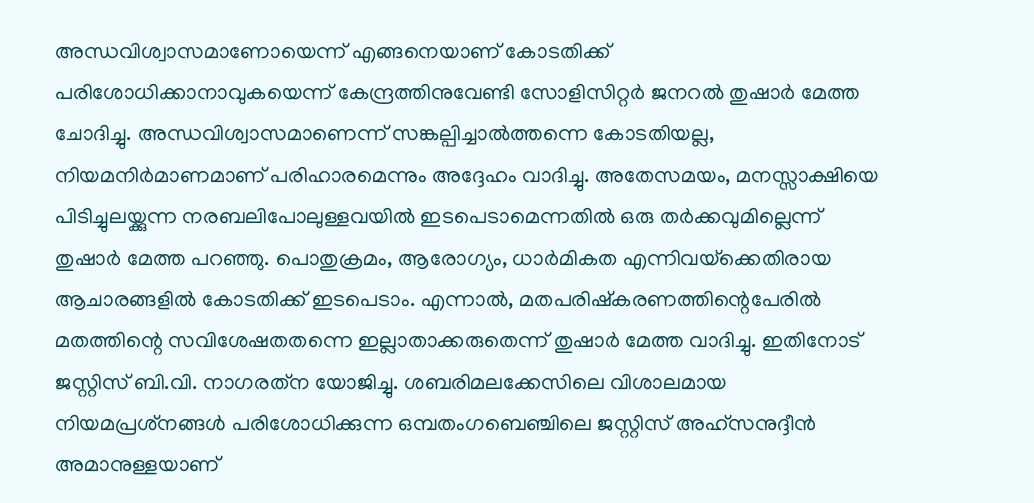അന്ധവിശ്വാസമാണോയെന്ന് എങ്ങനെയാണ് കോടതിക്ക് പരിശോധിക്കാനാവുകയെന്ന് കേന്ദ്രത്തിനുവേണ്ടി സോളിസിറ്റർ ജനറൽ തുഷാർ മേത്ത ചോദിച്ചു. അന്ധവിശ്വാസമാണെന്ന് സങ്കല്പിച്ചാൽത്തന്നെ കോടതിയല്ല, നിയമനിർമാണമാണ് പരിഹാരമെന്നും അദ്ദേഹം വാദിച്ചു. അതേസമയം, മനസ്സാക്ഷിയെ പിടിച്ചുലയ്ക്കുന്ന നരബലിപോലുള്ളവയിൽ ഇടപെടാമെന്നതിൽ ഒരു തർക്കവുമില്ലെന്ന് തുഷാർ മേത്ത പറഞ്ഞു. പൊതുക്രമം, ആരോഗ്യം, ധാർമികത എന്നിവയ്‌ക്കെതിരായ ആചാരങ്ങളിൽ കോടതിക്ക് ഇടപെടാം. എന്നാൽ, മതപരിഷ്‌കരണത്തിന്റെപേരിൽ മതത്തിന്റെ സവിശേഷതതന്നെ ഇല്ലാതാക്കരുതെന്ന് തുഷാർ മേത്ത വാദിച്ചു. ഇതിനോട് ജസ്റ്റിസ് ബി.വി. നാഗരത്‌ന യോജിച്ചു. ശബരിമലക്കേസിലെ വിശാലമായ നിയമപ്രശ്‌നങ്ങൾ പരിശോധിക്കുന്ന ഒമ്പതംഗബെഞ്ചിലെ ജസ്റ്റിസ് അഹ്സനുദ്ദീൻ അമാനുള്ളയാണ്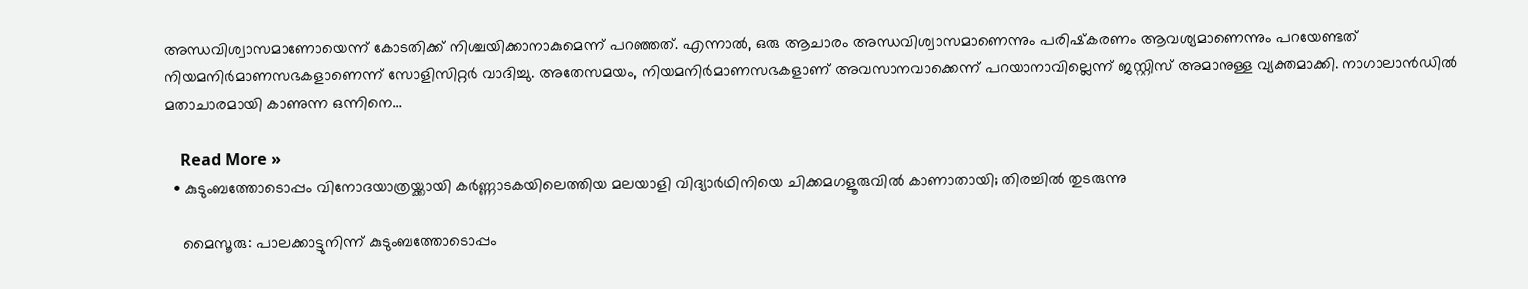അന്ധവിശ്വാസമാണോയെന്ന് കോടതിക്ക് നിശ്ചയിക്കാനാകുമെന്ന് പറഞ്ഞത്. എന്നാൽ, ഒരു ആചാരം അന്ധവിശ്വാസമാണെന്നും പരിഷ്‌കരണം ആവശ്യമാണെന്നും പറയേണ്ടത് നിയമനിർമാണസഭകളാണെന്ന് സോളിസിറ്റർ വാദിച്ചു. അതേസമയം, നിയമനിർമാണസഭകളാണ് അവസാനവാക്കെന്ന് പറയാനാവില്ലെന്ന് ജസ്റ്റിസ് അമാനുള്ള വ്യക്തമാക്കി. നാഗാലാൻഡിൽ മതാചാരമായി കാണുന്ന ഒന്നിനെ…

    Read More »
  • കുടുംബത്തോടൊപ്പം വിനോദയാത്രയ്ക്കായി കർണ്ണാടകയിലെത്തിയ മലയാളി വിദ്യാർഥിനിയെ ചിക്കമഗളൂരുവിൽ കാണാതായി; തിരച്ചിൽ തുടരുന്നു

    മൈസൂരു: പാലക്കാട്ടുനിന്ന് കുടുംബത്തോടൊപ്പം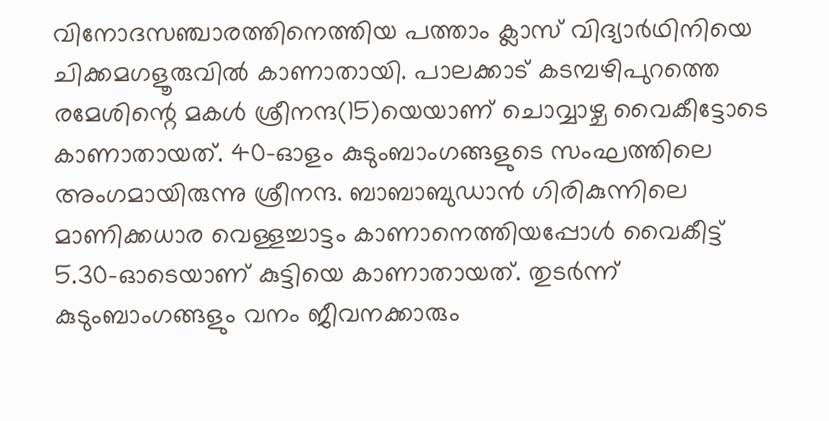വിനോദസഞ്ചാരത്തിനെത്തിയ പത്താം ക്ലാസ് വിദ്യാർഥിനിയെ ചിക്കമഗളൂരുവിൽ കാണാതായി. പാലക്കാട് കടമ്പഴിപുറത്തെ രമേശിന്റെ മകൾ ശ്രീനന്ദ(15)യെയാണ് ചൊവ്വാഴ്ച വൈകീട്ടോടെ കാണാതായത്. 40-ഓളം കുടുംബാംഗങ്ങളുടെ സംഘത്തിലെ അംഗമായിരുന്നു ശ്രീനന്ദ. ബാബാബുഡാൻ ഗിരികുന്നിലെ മാണിക്കധാര വെള്ളച്ചാട്ടം കാണാനെത്തിയപ്പോൾ വൈകീട്ട് 5.30-ഓടെയാണ് കുട്ടിയെ കാണാതായത്. തുടർന്ന് കുടുംബാംഗങ്ങളും വനം ജീവനക്കാരും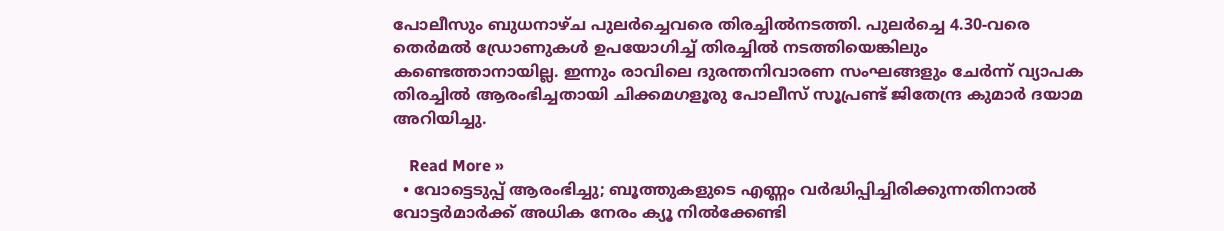പോലീസും ബുധനാഴ്ച പുലർച്ചെവരെ തിരച്ചിൽനടത്തി. പുലർച്ചെ 4.30-വരെ തെർമൽ ഡ്രോണുകൾ ഉപയോഗിച്ച് തിരച്ചിൽ നടത്തിയെങ്കിലും കണ്ടെത്താനായില്ല. ഇന്നും രാവിലെ ദുരന്തനിവാരണ സംഘങ്ങളും ചേർന്ന് വ്യാപക തിരച്ചിൽ ആരംഭിച്ചതായി ചിക്കമഗളൂരു പോലീസ് സൂപ്രണ്ട് ജിതേന്ദ്ര കുമാർ ദയാമ അറിയിച്ചു.

    Read More »
  • വോട്ടെടുപ്പ് ആരംഭിച്ചു; ബൂത്തുകളുടെ എണ്ണം വർദ്ധിപ്പിച്ചിരിക്കുന്നതിനാൽ വോട്ടർമാർക്ക് അധിക നേരം ക്യൂ നിൽക്കേണ്ടി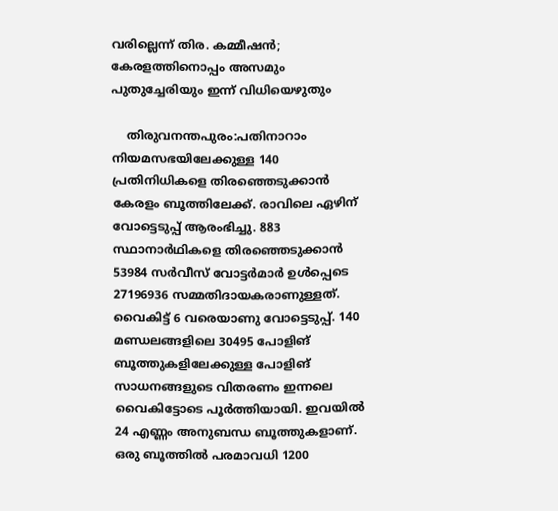വരില്ലെന്ന് തിര. കമ്മീഷൻ; കേരളത്തിനൊപ്പം അസമും പുതുച്ചേരിയും ഇന്ന് വിധിയെഴുതും

    തിരുവനന്തപുരം:പതിനാറാം നിയമസഭയിലേക്കുള്ള 140 പ്രതിനിധികളെ തിരഞ്ഞെടുക്കാൻ കേരളം ബൂത്തിലേക്ക്. രാവിലെ ഏഴിന് വോട്ടെടുപ്പ് ആരംഭിച്ചു. 883 സ്ഥാനാർഥികളെ തിരഞ്ഞെടുക്കാൻ 53984 സർവീസ് വോട്ടർമാർ ഉൾപ്പെടെ 27196936 സമ്മതിദായകരാണുള്ളത്. വൈകിട്ട് 6 വരെയാണു വോട്ടെടുപ്പ്. 140 മണ്ഡലങ്ങളിലെ 30495 പോളിങ് ബൂത്തുകളിലേക്കുള്ള പോളിങ് സാധനങ്ങളുടെ വിതരണം ഇന്നലെ വൈകിട്ടോടെ പൂർത്തിയായി. ഇവയിൽ 24 എണ്ണം അനുബന്ധ ബൂത്തുകളാണ്. ഒരു ബൂത്തിൽ പരമാവധി 1200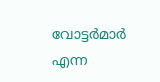വോട്ടർമാർ എന്ന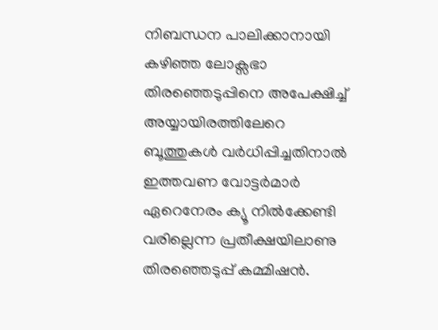നിബന്ധന പാലിക്കാനായി കഴിഞ്ഞ ലോക്സഭാ തിരഞ്ഞെടുപ്പിനെ അപേക്ഷിച്ച് അയ്യായിരത്തിലേറെ ബൂത്തുകൾ വർധിപ്പിച്ചതിനാൽ ഇത്തവണ വോട്ടർമാർ ഏറെനേരം ക്യൂ നിൽക്കേണ്ടി വരില്ലെന്ന പ്രതീക്ഷയിലാണു തിരഞ്ഞെടുപ്പ് കമ്മിഷൻ‌.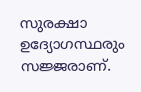സുരക്ഷാ ഉദ്യോഗസ്ഥരും സജ്ജരാണ്.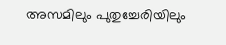അസമിലും പുതുച്ചേരിയിലും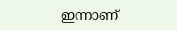ഇന്നാണ്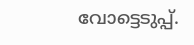വോട്ടെടുപ്പ്.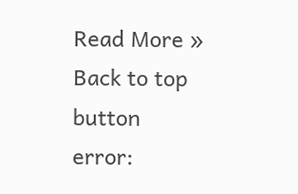Read More »
Back to top button
error: